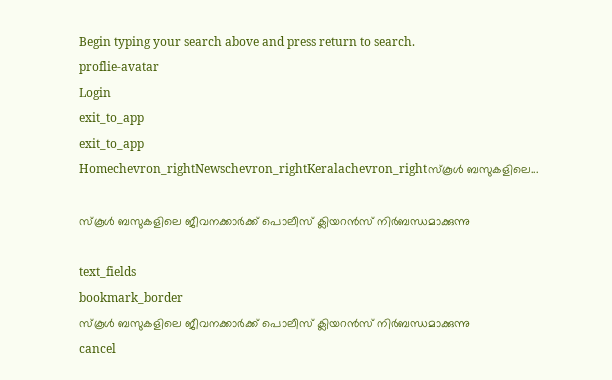Begin typing your search above and press return to search.
proflie-avatar
Login
exit_to_app
exit_to_app
Homechevron_rightNewschevron_rightKeralachevron_rightസ്കൂൾ ബസുകളിലെ...

സ്കൂൾ ബസുകളിലെ ജീവനക്കാർക്ക് പൊലീസ് ക്ലിയറൻസ് നിർബന്ധമാക്കുന്നു

text_fields
bookmark_border
സ്കൂൾ ബസുകളിലെ ജീവനക്കാർക്ക് പൊലീസ് ക്ലിയറൻസ് നിർബന്ധമാക്കുന്നു
cancel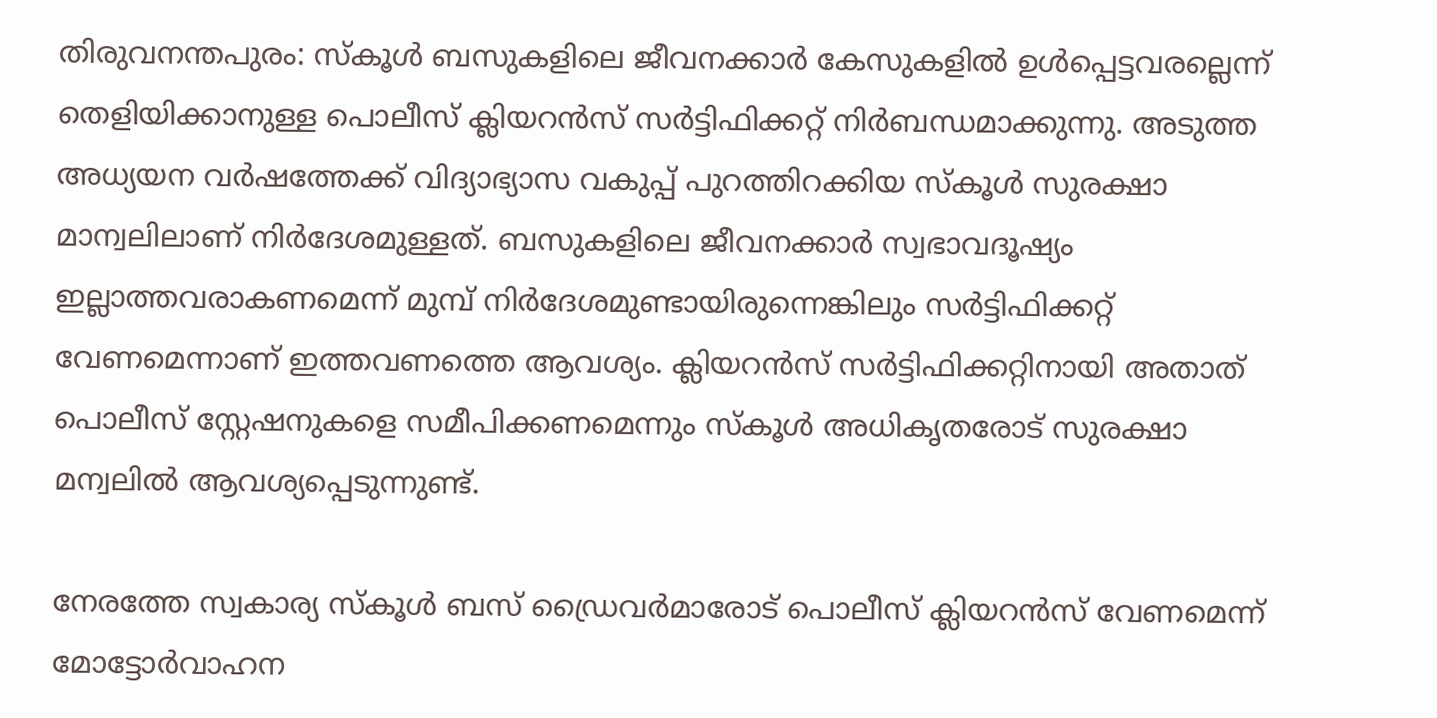തിരുവനന്തപുരം: സ്കൂൾ ബസുകളിലെ ജീവനക്കാർ കേസുകളിൽ ഉൾപ്പെട്ടവരല്ലെന്ന് തെളിയിക്കാനുള്ള പൊലീസ് ക്ലിയറൻസ് സർട്ടിഫിക്കറ്റ് നിർബന്ധമാക്കുന്നു. അടുത്ത അധ്യയന വർഷത്തേക്ക് വിദ്യാഭ്യാസ വകുപ്പ് പുറത്തിറക്കിയ സ്കൂൾ സുരക്ഷാ മാന്വലിലാണ് നിർദേശമുള്ളത്. ബസുകളിലെ ജീവനക്കാർ സ്വഭാവദൂഷ്യം ഇല്ലാത്തവരാകണമെന്ന് മുമ്പ് നിർദേശമുണ്ടായിരുന്നെങ്കിലും സർട്ടിഫിക്കറ്റ് വേണമെന്നാണ് ഇത്തവണത്തെ ആവശ്യം. ക്ലിയറൻസ് സർട്ടിഫിക്കറ്റിനായി അതാത് പൊലീസ് സ്റ്റേഷനുകളെ സമീപിക്കണമെന്നും സ്കൂൾ അധികൃതരോട് സുരക്ഷാ മന്വലിൽ ആവശ്യപ്പെടുന്നുണ്ട്.

നേരത്തേ സ്വകാര്യ സ്കൂൾ ബസ് ഡ്രൈവർമാരോട് പൊലീസ് ക്ലിയറൻസ് വേണമെന്ന് മോട്ടോർവാഹന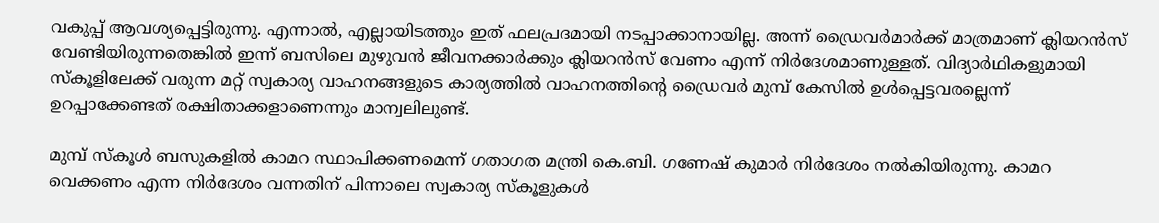വക‍ുപ്പ് ആവശ്യപ്പെട്ടിരുന്നു. എന്നാൽ, എല്ലായിടത്തും ഇത് ഫലപ്രദമായി നടപ്പാക്കാനായില്ല. അന്ന് ഡ്രൈവർമാർക്ക് മാത്രമാണ് ക്ലിയറൻസ് വേണ്ടിയിരുന്നതെങ്കിൽ ഇന്ന് ബസിലെ മുഴുവൻ ജീവനക്കാർക്കും ക്ലിയറൻസ് വേണം എന്ന് നിർദേശമാണുള്ളത്. വിദ്യാർഥികളുമായി സ്കൂളിലേക്ക് വരുന്ന മറ്റ് സ്വകാര്യ വാഹനങ്ങളുടെ കാര്യത്തിൽ വാഹനത്തിന്റെ ഡ്രൈവർ മുമ്പ് കേസിൽ ഉൾപ്പെട്ടവരല്ലെന്ന് ഉറപ്പാക്കേണ്ടത് രക്ഷിതാക്കളാണെന്നും മാന്വലിലുണ്ട്.

മുമ്പ് സ്കൂൾ ബസുകളിൽ കാമറ സ്ഥാപിക്കണമെന്ന് ഗതാഗത മന്ത്രി കെ.ബി. ഗണേഷ് കുമാർ നിർദേശം നൽകിയിരുന്നു. കാമറ വെക്കണം എന്ന നിർദേശം വന്നതിന് പിന്നാലെ സ്വകാര്യ സ്കൂളുകൾ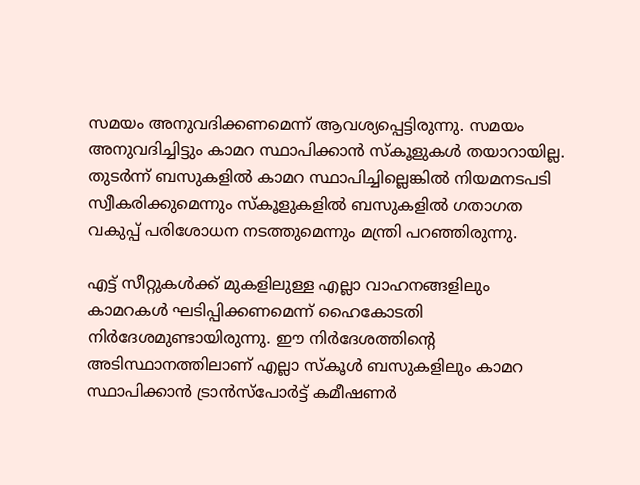സമയം അനുവദിക്കണമെന്ന് ആവശ്യപ്പെട്ടിരുന്നു. സമയം അനുവദിച്ചിട്ടും കാമറ സ്ഥാപിക്കാൻ സ്കൂളുകൾ തയാറായില്ല. തുടർന്ന് ബസുകളിൽ കാമറ സ്ഥാപിച്ചില്ലെങ്കിൽ നിയമനടപടി സ്വീകരിക്കുമെന്നും സ്കൂളുകളിൽ ബസുകളിൽ ഗതാഗത വകുപ്പ് പരിശോധന നടത്തുമെന്നും മന്ത്രി പറഞ്ഞിരുന്നു.

എട്ട് സീറ്റുകൾക്ക് മുകളിലുള്ള എല്ലാ വാഹനങ്ങളിലും കാമറകൾ ഘടിപ്പിക്കണമെന്ന് ഹൈകോടതി നിർദേശമുണ്ടായിരുന്നു. ഈ നിർദേശത്തിന്റെ അടിസ്ഥാനത്തിലാണ് എല്ലാ സ്കൂൾ ബസുകളിലും കാമറ സ്ഥാപിക്കാൻ ട്രാൻസ്പോർട്ട് കമീഷണർ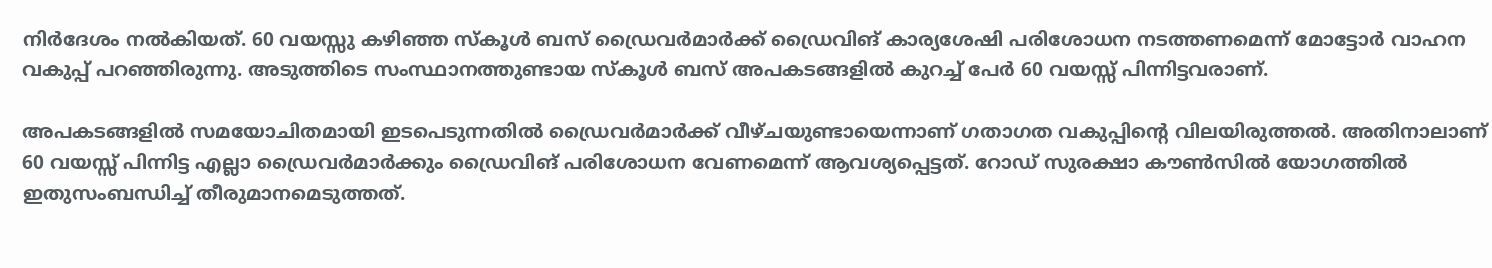നിർദേശം നൽകിയത്. 60 വയസ്സു കഴിഞ്ഞ സ്കൂൾ ബസ് ഡ്രൈവർമാർക്ക് ഡ്രൈവിങ് കാര്യശേഷി പരിശോധന നടത്തണമെന്ന് മോട്ടോർ വാഹന വകുപ്പ് പറഞ്ഞിരുന്നു. അടുത്തിടെ സംസ്ഥാനത്തുണ്ടായ സ്കൂൾ ബസ് അപകടങ്ങളിൽ കുറച്ച് പേർ 60 വയസ്സ് പിന്നിട്ടവരാണ്.

അപകടങ്ങളിൽ സമയോചിതമായി ഇടപെടുന്നതിൽ ഡ്രൈവർമാർക്ക് വീഴ്ചയുണ്ടായെന്നാണ് ഗതാഗത വകുപ്പിന്റെ വിലയിരുത്തൽ. അതിനാലാണ് 60 വയസ്സ് പിന്നിട്ട എല്ലാ ഡ്രൈവർമാർക്കും ഡ്രൈവിങ് പരിശോധന വേണമെന്ന് ആവശ്യപ്പെട്ടത്. റോഡ് സുരക്ഷാ കൗൺസിൽ യോഗത്തിൽ ഇതുസംബന്ധിച്ച് തീരുമാനമെടുത്തത്.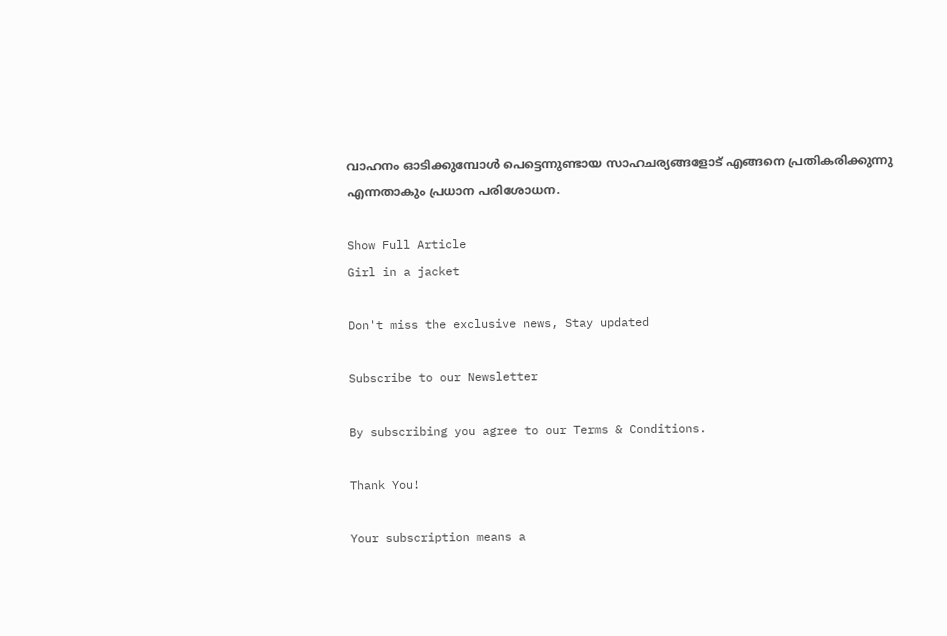വാഹനം ഓടിക്കുമ്പോൾ പെട്ടെന്നുണ്ടായ സാഹചര്യങ്ങളോട് എങ്ങനെ പ്രതികരിക്കുന്നു എന്നതാകും പ്രധാന പരിശോധന.

Show Full Article
Girl in a jacket

Don't miss the exclusive news, Stay updated

Subscribe to our Newsletter

By subscribing you agree to our Terms & Conditions.

Thank You!

Your subscription means a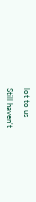lot to us

Still haven't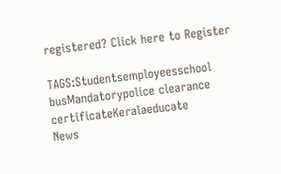registered? Click here to Register

TAGS:Studentsemployeesschool busMandatorypolice clearance certificateKeralaeducate
News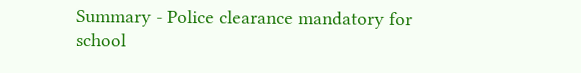Summary - Police clearance mandatory for school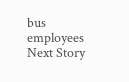bus employees
Next Story